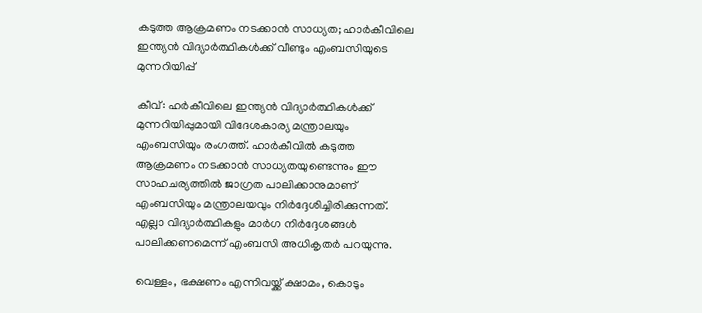കടുത്ത ആക്രമണം നടക്കാന്‍ സാധ്യത; ഹാര്‍കീവിലെ ഇന്ത്യന്‍ വിദ്യാര്‍ത്ഥികള്‍ക്ക് വീണ്ടും എംബസിയുടെ മുന്നറിയിപ്പ്

കീവ്: ഹര്‍കീവിലെ ഇന്ത്യന്‍ വിദ്യാര്‍ത്ഥികള്‍ക്ക് മുന്നറിയിപ്പുമായി വിദേശകാര്യ മന്ത്രാലയും എംബസിയും രംഗത്ത്. ഹാര്‍കീവില്‍ കടുത്ത ആക്രമണം നടക്കാന്‍ സാധ്യതയുണ്ടെന്നും ഈ സാഹചര്യത്തില്‍ ജാഗ്രത പാലിക്കാനുമാണ് എംബസിയും മന്ത്രാലയവും നിര്‍ദ്ദേശിച്ചിരിക്കുന്നത്. എല്ലാ വിദ്യാര്‍ത്ഥികളും മാര്‍ഗ നിര്‍ദ്ദേശങ്ങള്‍ പാലിക്കണമെന്ന് എംബസി അധികൃതര്‍ പറയുന്നു.

വെള്ളം, ഭക്ഷണം എന്നിവയ്ക്ക് ക്ഷാമം, കൊടും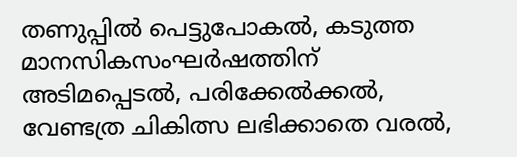തണുപ്പില്‍ പെട്ടുപോകല്‍, കടുത്ത മാനസികസംഘര്‍ഷത്തിന് അടിമപ്പെടല്‍, പരിക്കേല്‍ക്കല്‍, വേണ്ടത്ര ചികിത്സ ലഭിക്കാതെ വരല്‍,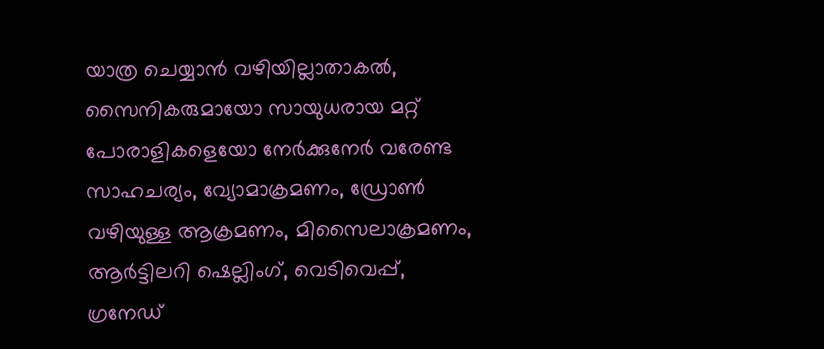യാത്ര ചെയ്യാന്‍ വഴിയില്ലാതാകല്‍, സൈനികരുമായോ സായുധരായ മറ്റ് പോരാളികളെയോ നേര്‍ക്കുനേര്‍ വരേണ്ട സാഹചര്യം, വ്യോമാക്രമണം, ഡ്രോണ്‍ വഴിയുള്ള ആക്രമണം, മിസൈലാക്രമണം, ആര്‍ട്ടിലറി ഷെല്ലിംഗ്, വെടിവെപ്പ്, ഗ്രനേഡ്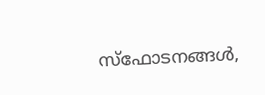സ്‌ഫോടനങ്ങള്‍,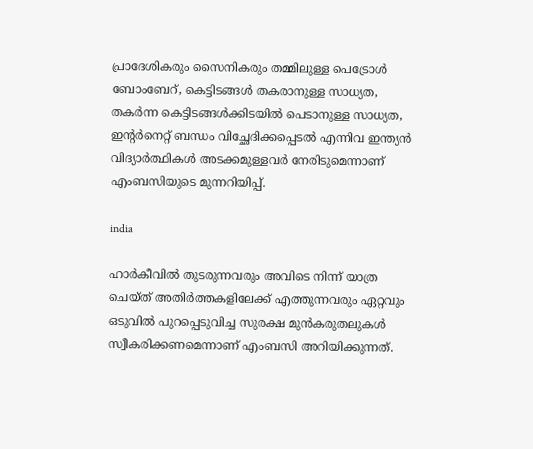പ്രാദേശികരും സൈനികരും തമ്മിലുള്ള പെട്രോള്‍ ബോംബേറ്, കെട്ടിടങ്ങള്‍ തകരാനുള്ള സാധ്യത, തകര്‍ന്ന കെട്ടിടങ്ങള്‍ക്കിടയില്‍ പെടാനുള്ള സാധ്യത, ഇന്റര്‍നെറ്റ് ബന്ധം വിച്ഛേദിക്കപ്പെടല്‍ എന്നിവ ഇന്ത്യന്‍ വിദ്യാര്‍ത്ഥികള്‍ അടക്കമുള്ളവര്‍ നേരിടുമെന്നാണ് എംബസിയുടെ മുന്നറിയിപ്പ്.

india

ഹാര്‍കീവില്‍ തുടരുന്നവരും അവിടെ നിന്ന് യാത്ര ചെയ്ത് അതിര്‍ത്തകളിലേക്ക് എത്തുന്നവരും ഏറ്റവും ഒടുവില്‍ പുറപ്പെടുവിച്ച സുരക്ഷ മുന്‍കരുതലുകള്‍ സ്വീകരിക്കണമെന്നാണ് എംബസി അറിയിക്കുന്നത്.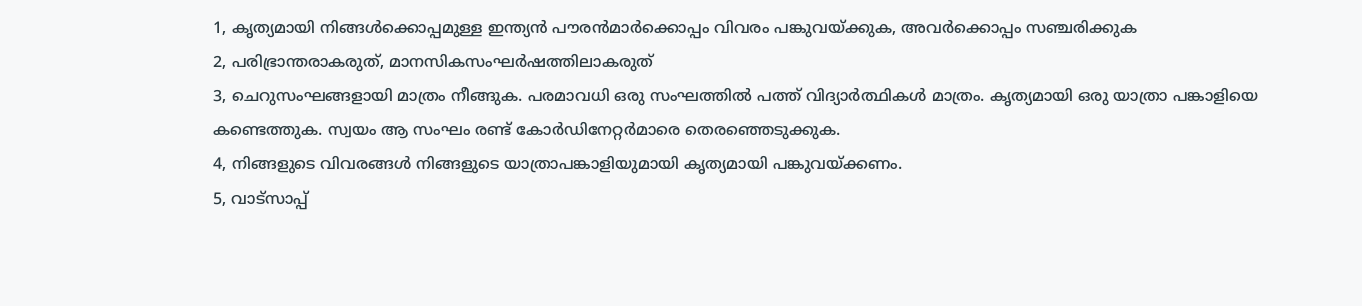1, കൃത്യമായി നിങ്ങള്‍ക്കൊപ്പമുള്ള ഇന്ത്യന്‍ പൗരന്‍മാര്‍ക്കൊപ്പം വിവരം പങ്കുവയ്ക്കുക, അവര്‍ക്കൊപ്പം സഞ്ചരിക്കുക
2, പരിഭ്രാന്തരാകരുത്, മാനസികസംഘര്‍ഷത്തിലാകരുത്
3, ചെറുസംഘങ്ങളായി മാത്രം നീങ്ങുക. പരമാവധി ഒരു സംഘത്തില്‍ പത്ത് വിദ്യാര്‍ത്ഥികള്‍ മാത്രം. കൃത്യമായി ഒരു യാത്രാ പങ്കാളിയെ കണ്ടെത്തുക. സ്വയം ആ സംഘം രണ്ട് കോര്‍ഡിനേറ്റര്‍മാരെ തെരഞ്ഞെടുക്കുക.
4, നിങ്ങളുടെ വിവരങ്ങള്‍ നിങ്ങളുടെ യാത്രാപങ്കാളിയുമായി കൃത്യമായി പങ്കുവയ്ക്കണം.
5, വാട്‌സാപ്പ്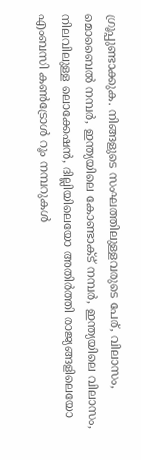ഗ്രൂപ്പുണ്ടാക്കുക. നിങ്ങളുടെ സംഘത്തിലുള്ളവരുടെ പേര്, വിലാസം, മൊബൈല്‍ നമ്പര്‍, ഇന്ത്യയിലെ കോണ്ടാക്ട് നമ്പര്‍, ഇന്ത്യയിലെ വിലാസം, നിലവിലുള്ള ലൊക്കേഷന്‍, ദില്ലിയിലെയോ അതിര്‍ത്തി രാജ്യങ്ങളിലെയോ എംബസി കണ്‍ട്രോള്‍ റൂം നമ്പറുകള്‍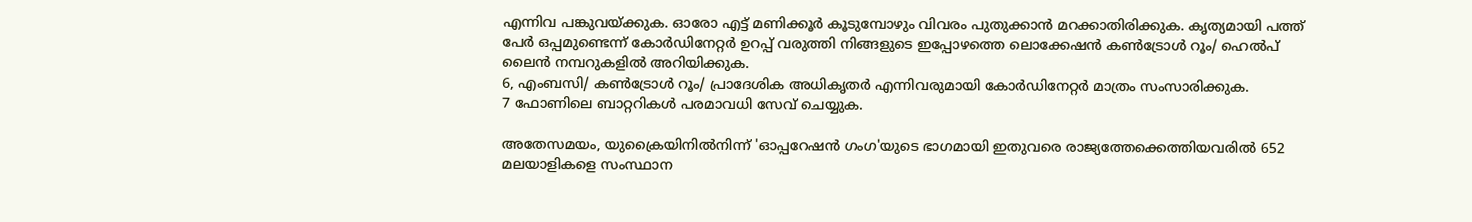എന്നിവ പങ്കുവയ്ക്കുക. ഓരോ എട്ട് മണിക്കൂര്‍ കൂടുമ്പോഴും വിവരം പുതുക്കാന്‍ മറക്കാതിരിക്കുക. കൃത്യമായി പത്ത് പേര്‍ ഒപ്പമുണ്ടെന്ന് കോര്‍ഡിനേറ്റര്‍ ഉറപ്പ് വരുത്തി നിങ്ങളുടെ ഇപ്പോഴത്തെ ലൊക്കേഷന്‍ കണ്‍ട്രോള്‍ റൂം/ ഹെല്‍പ് ലൈന്‍ നമ്പറുകളില്‍ അറിയിക്കുക.
6, എംബസി/ കണ്‍ട്രോള്‍ റൂം/ പ്രാദേശിക അധികൃതര്‍ എന്നിവരുമായി കോര്‍ഡിനേറ്റര്‍ മാത്രം സംസാരിക്കുക.
7 ഫോണിലെ ബാറ്ററികള്‍ പരമാവധി സേവ് ചെയ്യുക.

അതേസമയം, യുക്രൈയിനില്‍നിന്ന് 'ഓപ്പറേഷന്‍ ഗംഗ'യുടെ ഭാഗമായി ഇതുവരെ രാജ്യത്തേക്കെത്തിയവരില്‍ 652 മലയാളികളെ സംസ്ഥാന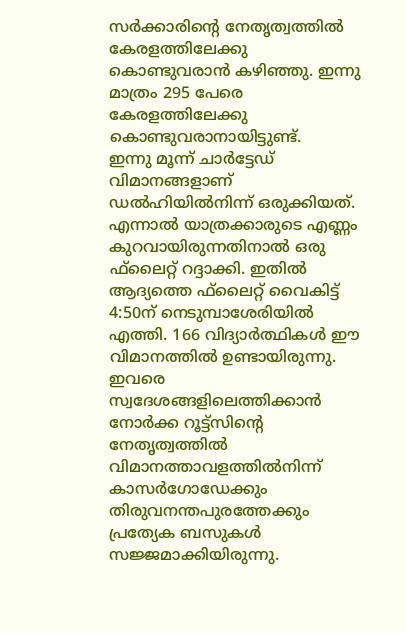സര്‍ക്കാരിന്റെ നേതൃത്വത്തില്‍ കേരളത്തിലേക്കു കൊണ്ടുവരാന്‍ കഴിഞ്ഞു. ഇന്നു മാത്രം 295 പേരെ കേരളത്തിലേക്കു കൊണ്ടുവരാനായിട്ടുണ്ട്.
ഇന്നു മൂന്ന് ചാര്‍ട്ടേഡ് വിമാനങ്ങളാണ് ഡല്‍ഹിയില്‍നിന്ന് ഒരുക്കിയത്. എന്നാല്‍ യാത്രക്കാരുടെ എണ്ണം കുറവായിരുന്നതിനാല്‍ ഒരു ഫ്‌ലൈറ്റ് റദ്ദാക്കി. ഇതില്‍ ആദ്യത്തെ ഫ്‌ലൈറ്റ് വൈകിട്ട് 4:50ന് നെടുമ്പാശേരിയില്‍ എത്തി. 166 വിദ്യാര്‍ത്ഥികള്‍ ഈ വിമാനത്തില്‍ ഉണ്ടായിരുന്നു. ഇവരെ സ്വദേശങ്ങളിലെത്തിക്കാന്‍ നോര്‍ക്ക റൂട്ട്സിന്റെ നേതൃത്വത്തില്‍ വിമാനത്താവളത്തില്‍നിന്ന് കാസര്‍ഗോഡേക്കും തിരുവനന്തപുരത്തേക്കും പ്രത്യേക ബസുകള്‍ സജ്ജമാക്കിയിരുന്നു.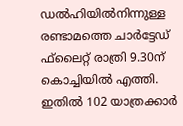ഡല്‍ഹിയില്‍നിന്നുള്ള രണ്ടാമത്തെ ചാര്‍ട്ടേഡ് ഫ്‌ലൈറ്റ് രാത്രി 9.30ന് കൊച്ചിയില്‍ എത്തി. ഇതില്‍ 102 യാത്രക്കാര്‍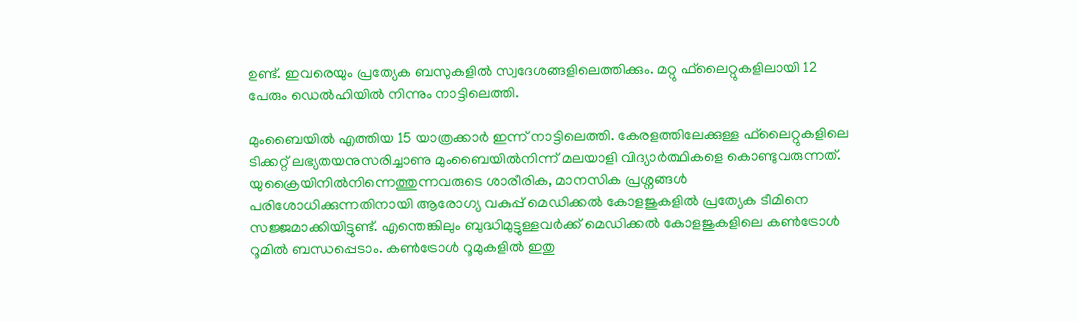ഉണ്ട്. ഇവരെയും പ്രത്യേക ബസുകളില്‍ സ്വദേശങ്ങളിലെത്തിക്കും. മറ്റു ഫ്‌ലൈറ്റുകളിലായി 12 പേരും ഡെല്‍ഹിയില്‍ നിന്നും നാട്ടിലെത്തി.

മുംബൈയില്‍ എത്തിയ 15 യാത്രക്കാര്‍ ഇന്ന് നാട്ടിലെത്തി. കേരളത്തിലേക്കുള്ള ഫ്‌ലൈറ്റുകളിലെ ടിക്കറ്റ് ലഭ്യതയനുസരിച്ചാണു മുംബൈയില്‍നിന്ന് മലയാളി വിദ്യാര്‍ത്ഥികളെ കൊണ്ടുവരുന്നത്.
യുക്രൈയിനില്‍നിന്നെത്തുന്നവരുടെ ശാരീരിക, മാനസിക പ്രശ്നങ്ങള്‍ പരിശോധിക്കുന്നതിനായി ആരോഗ്യ വകുപ്പ് മെഡിക്കല്‍ കോളജുകളില്‍ പ്രത്യേക ടീമിനെ സജ്ജമാക്കിയിട്ടുണ്ട്. എന്തെങ്കിലും ബുദ്ധിമുട്ടുള്ളവര്‍ക്ക് മെഡിക്കല്‍ കോളജുകളിലെ കണ്‍ട്രോള്‍ റൂമില്‍ ബന്ധപ്പെടാം. കണ്‍ട്രോള്‍ റൂമുകളില്‍ ഇതു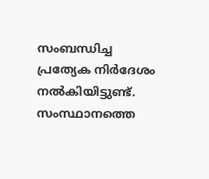സംബന്ധിച്ച പ്രത്യേക നിര്‍ദേശം നല്‍കിയിട്ടുണ്ട്. സംസ്ഥാനത്തെ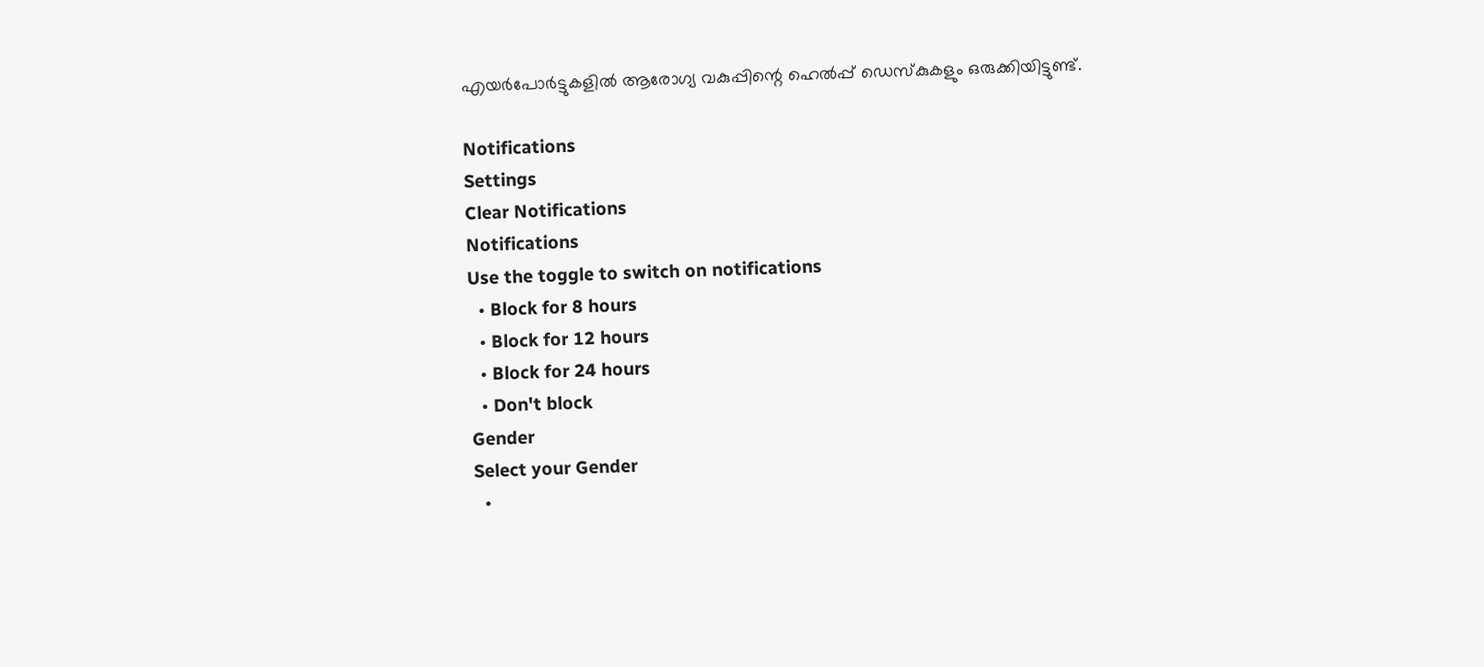എയര്‍പോര്‍ട്ടുകളില്‍ ആരോഗ്യ വകുപ്പിന്റെ ഹെല്‍പ്പ് ഡെസ്‌കുകളും ഒരുക്കിയിട്ടുണ്ട്.

Notifications
Settings
Clear Notifications
Notifications
Use the toggle to switch on notifications
  • Block for 8 hours
  • Block for 12 hours
  • Block for 24 hours
  • Don't block
Gender
Select your Gender
  •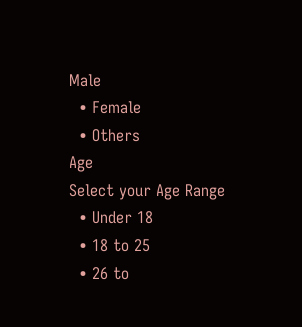Male
  • Female
  • Others
Age
Select your Age Range
  • Under 18
  • 18 to 25
  • 26 to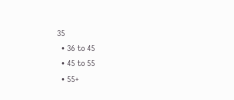35
  • 36 to 45
  • 45 to 55
  • 55+